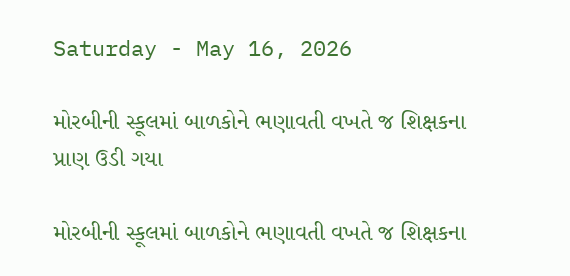Saturday - May 16, 2026

મોરબીની સ્કૂલમાં બાળકોને ભણાવતી વખતે જ શિક્ષકના પ્રાણ ઉડી ગયા

મોરબીની સ્કૂલમાં બાળકોને ભણાવતી વખતે જ શિક્ષકના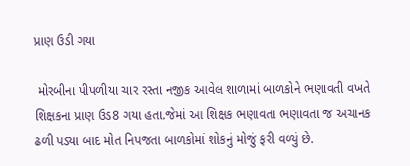પ્રાણ ઉડી ગયા

 મોરબીના પીપળીયા ચાર રસ્તા નજીક આવેલ શાળામાં બાળકોને ભણાવતી વખતે શિક્ષકના પ્રાણ ઉડ8 ગયા હતા.જેમાં આ શિક્ષક ભણાવતા ભણાવતા જ અચાનક ઢળી પડ્યા બાદ મોત નિપજતા બાળકોમાં શોકનું મોજું ફરી વળ્યું છે.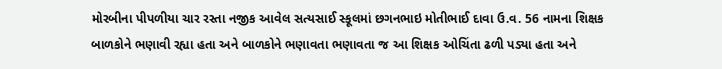મોરબીના પીપળીયા ચાર રસ્તા નજીક આવેલ સત્યસાઈ સ્કૂલમાં છગનભાઇ મોતીભાઈ દાવા ઉ.વ. 56 નામના શિક્ષક બાળકોને ભણાવી રહ્યા હતા અને બાળકોને ભણાવતા ભણાવતા જ આ શિક્ષક ઓચિંતા ઢળી પડ્યા હતા અને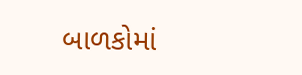બાળકોમાં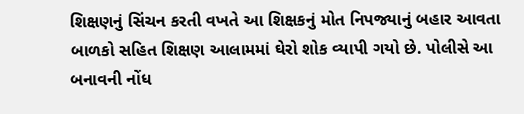શિક્ષણનું સિંચન કરતી વખતે આ શિક્ષકનું મોત નિપજ્યાનું બહાર આવતા બાળકો સહિત શિક્ષણ આલામમાં ઘેરો શોક વ્યાપી ગયો છે. પોલીસે આ બનાવની નોંધ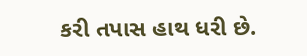કરી તપાસ હાથ ધરી છે.